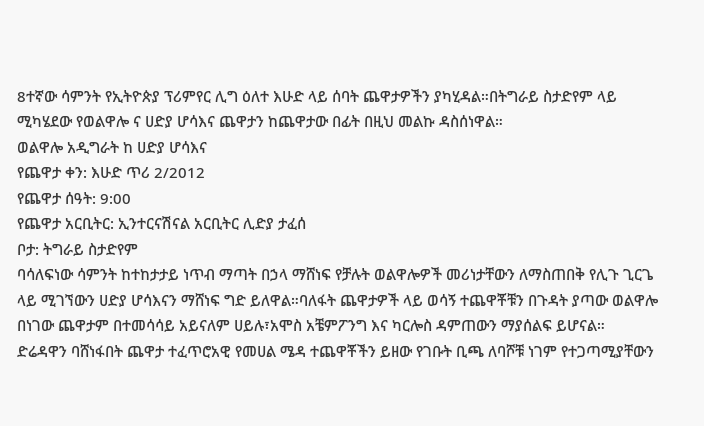8ተኛው ሳምንት የኢትዮጵያ ፕሪምየር ሊግ ዕለተ እሁድ ላይ ሰባት ጨዋታዎችን ያካሂዳል።በትግራይ ስታድየም ላይ ሚካሄደው የወልዋሎ ና ሀድያ ሆሳእና ጨዋታን ከጨዋታው በፊት በዚህ መልኩ ዳስሰነዋል።
ወልዋሎ አዲግራት ከ ሀድያ ሆሳእና
የጨዋታ ቀን: እሁድ ጥሪ 2/2012
የጨዋታ ሰዓት: 9:00
የጨዋታ አርቢትር: ኢንተርናሽናል አርቢትር ሊድያ ታፈሰ
ቦታ: ትግራይ ስታድየም
ባሳለፍነው ሳምንት ከተከታታይ ነጥብ ማጣት በኃላ ማሸነፍ የቻሉት ወልዋሎዎች መሪነታቸውን ለማስጠበቅ የሊጉ ጊርጌ ላይ ሚገኘውን ሀድያ ሆሳእናን ማሸነፍ ግድ ይለዋል።ባለፋት ጨዋታዎች ላይ ወሳኝ ተጨዋቾቹን በጉዳት ያጣው ወልዋሎ በነገው ጨዋታም በተመሳሳይ አይናለም ሀይሉ፣አሞስ አቼምፖንግ እና ካርሎስ ዳምጠውን ማያሰልፍ ይሆናል።
ድሬዳዋን ባሸነፋበት ጨዋታ ተፈጥሮአዊ የመሀል ሜዳ ተጨዋቾችን ይዘው የገቡት ቢጫ ለባሾቹ ነገም የተጋጣሚያቸውን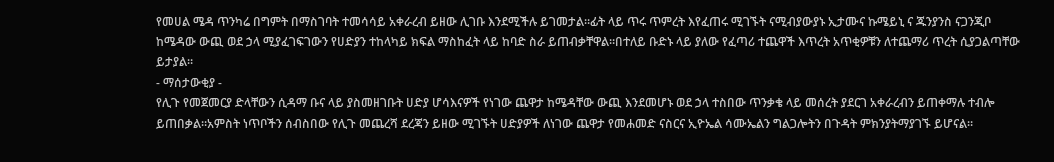የመሀል ሜዳ ጥንካሬ በግምት በማስገባት ተመሳሳይ አቀራረብ ይዘው ሊገቡ እንደሚችሉ ይገመታል።ፊት ላይ ጥሩ ጥምረት እየፈጠሩ ሚገኙት ናሚብያውያኑ ኢታሙና ኩሜይኒ ና ጁንያንስ ናጋንጂቦ ከሜዳው ውጪ ወደ ኃላ ሚያፈገፍገውን የሀድያን ተከላካይ ክፍል ማስከፈት ላይ ከባድ ስራ ይጠብቃቸዋል።በተለይ ቡድኑ ላይ ያለው የፈጣሪ ተጨዋች እጥረት አጥቂዎቹን ለተጨማሪ ጥረት ሲያጋልጣቸው ይታያል።
- ማሰታውቂያ -
የሊጉ የመጀመርያ ድላቸውን ሲዳማ ቡና ላይ ያስመዘገቡት ሀድያ ሆሳእናዎች የነገው ጨዋታ ከሜዳቸው ውጪ እንደመሆኑ ወደ ኃላ ተስበው ጥንቃቄ ላይ መሰረት ያደርገ አቀራረብን ይጠቀማሉ ተብሎ ይጠበቃል።አምስት ነጥቦችን ሰብስበው የሊጉ መጨረሻ ደረጃን ይዘው ሚገኙት ሀድያዎች ለነገው ጨዋታ የመሐመድ ናስርና ኢዮኤል ሳሙኤልን ግልጋሎትን በጉዳት ምክንያትማያገኙ ይሆናል።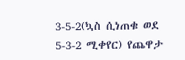3-5-2(ኳስ ሲነጠቁ ወደ 5-3-2 ሚቀየር) የጨዋታ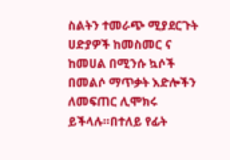ስልትን ተመራጭ ሚያደርጉት ሀድያዎች ከመስመር ና ከመሀል በሚንሱ ኳሶች በመልሶ ማጥቃት እድሎችን ለመፍጠር ሊሞክሩ ይችላሉ።በተለይ የፊት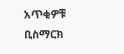አጥቂዎቹ ቢስማርክ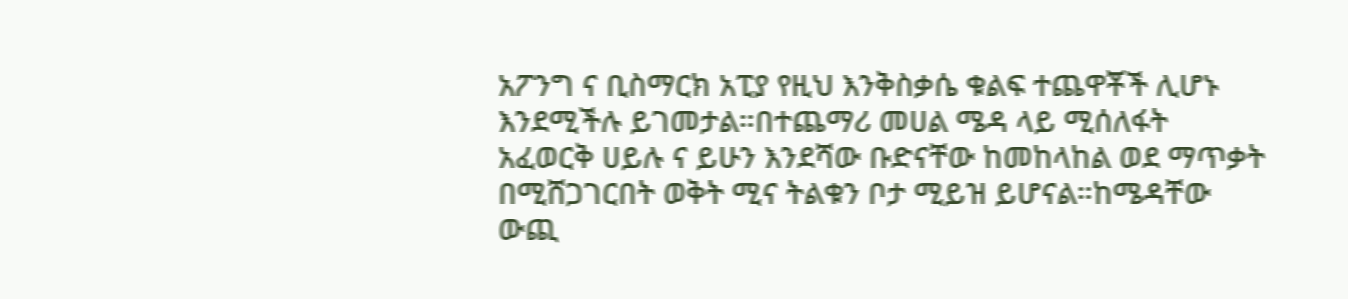አፖንግ ና ቢስማርክ አፒያ የዚህ እንቅስቃሴ ቁልፍ ተጨዋቾች ሊሆኑ እንደሚችሉ ይገመታል።በተጨማሪ መሀል ሜዳ ላይ ሚሰለፋት አፈወርቅ ሀይሉ ና ይሁን እንደሻው ቡድናቸው ከመከላከል ወደ ማጥቃት በሚሸጋገርበት ወቅት ሚና ትልቁን ቦታ ሚይዝ ይሆናል።ከሜዳቸው ውጪ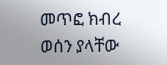መጥፎ ክብረ ወሰን ያላቸው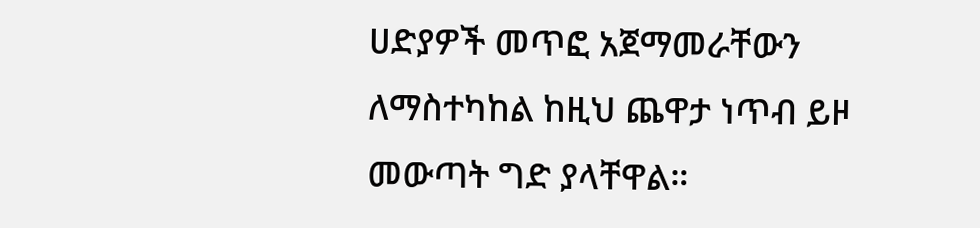ሀድያዎች መጥፎ አጀማመራቸውን ለማስተካከል ከዚህ ጨዋታ ነጥብ ይዞ መውጣት ግድ ያላቸዋል።